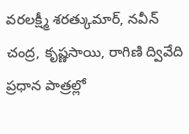వరలక్ష్మీ శరత్కుమార్, నవీన్ చంద్ర, కృష్ణసాయి, రాగిణి ద్వివేది ప్రధాన పాత్రల్లో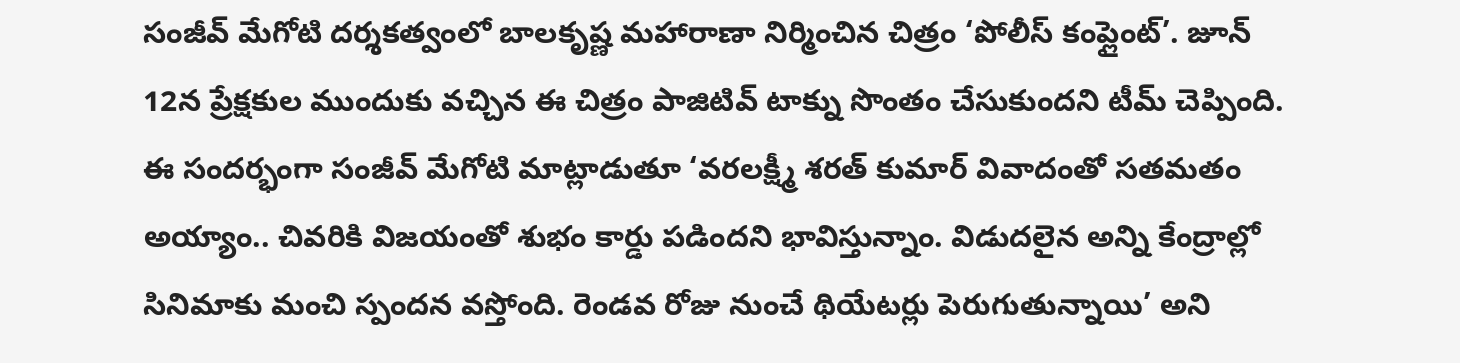సంజీవ్ మేగోటి దర్శకత్వంలో బాలకృష్ణ మహారాణా నిర్మించిన చిత్రం ‘పోలీస్ కంప్లైంట్’. జూన్ 12న ప్రేక్షకుల ముందుకు వచ్చిన ఈ చిత్రం పాజిటివ్ టాక్ను సొంతం చేసుకుందని టీమ్ చెప్పింది.
ఈ సందర్భంగా సంజీవ్ మేగోటి మాట్లాడుతూ ‘వరలక్ష్మీ శరత్ కుమార్ వివాదంతో సతమతం అయ్యాం.. చివరికి విజయంతో శుభం కార్డు పడిందని భావిస్తున్నాం. విడుదలైన అన్ని కేంద్రాల్లో సినిమాకు మంచి స్పందన వస్తోంది. రెండవ రోజు నుంచే థియేటర్లు పెరుగుతున్నాయి’ అని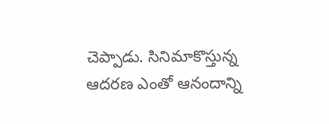చెప్పాడు. సినిమాకొస్తున్న ఆదరణ ఎంతో ఆనందాన్ని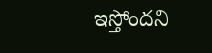ఇస్తోందని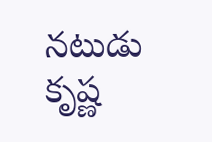నటుడు కృష్ణ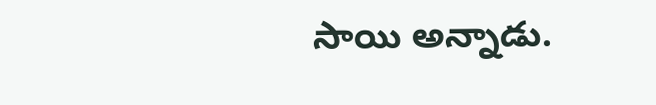సాయి అన్నాడు.